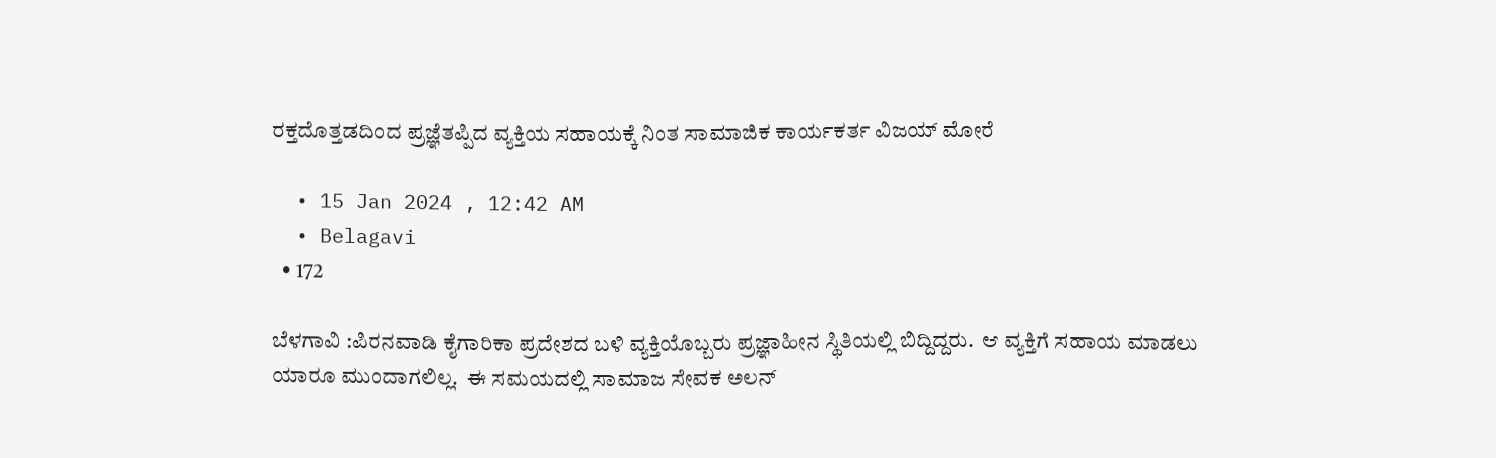ರಕ್ತದೊತ್ತಡದಿಂದ ಪ್ರಜ್ಞೆತಪ್ಪಿದ ವ್ಯಕ್ತಿಯ ಸಹಾಯಕ್ಕೆ ನಿಂತ ಸಾಮಾಜಿಕ ಕಾರ್ಯಕರ್ತ ವಿಜಯ್ ಮೋರೆ

  • 15 Jan 2024 , 12:42 AM
  • Belagavi
  • 172

ಬೆಳಗಾವಿ :ಪಿರನವಾಡಿ ಕೈಗಾರಿಕಾ ಪ್ರದೇಶದ ಬಳಿ ವ್ಯಕ್ತಿಯೊಬ್ಬರು ಪ್ರಜ್ಞಾಹೀನ ಸ್ಥಿತಿಯಲ್ಲಿ ಬಿದ್ದಿದ್ದರು.  ಆ ವ್ಯಕ್ತಿಗೆ ಸಹಾಯ ಮಾಡಲು ಯಾರೂ ಮುಂದಾಗಲಿಲ್ಲ.  ಈ ಸಮಯದಲ್ಲಿ ಸಾಮಾಜ ಸೇವಕ ಅಲನ್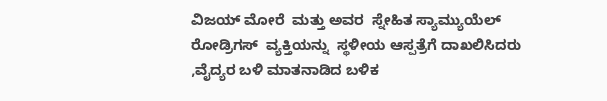ವಿಜಯ್ ಮೋರೆ  ಮತ್ತು ಅವರ  ಸ್ನೇಹಿತ ಸ್ಯಾಮ್ಯುಯೆಲ್ ರೋಡ್ರಿಗಸ್  ವ್ಯಕ್ತಿಯನ್ನು  ಸ್ಥಳೀಯ ಆಸ್ಪತ್ರೆಗೆ ದಾಖಲಿಸಿದರು ,ವೈದ್ಯರ ಬಳಿ ಮಾತನಾಡಿದ ಬಳಿಕ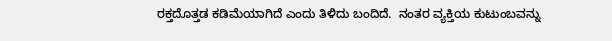ರಕ್ತದೊತ್ತಡ ಕಡಿಮೆಯಾಗಿದೆ ಎಂದು ತಿಳಿದು ಬಂದಿದೆ.  ನಂತರ ವ್ಯಕ್ತಿಯ ಕುಟುಂಬವನ್ನು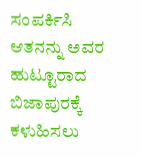ಸಂಪರ್ಕಿಸಿ ಆತನನ್ನು ಅವರ ಹುಟ್ಟೂರಾದ ಬಿಜಾಪುರಕ್ಕೆ ಕಳುಹಿಸಲು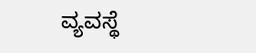ವ್ಯವಸ್ಥೆ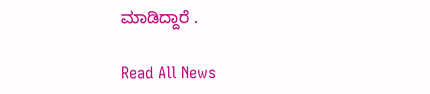ಮಾಡಿದ್ದಾರೆ .

Read All News